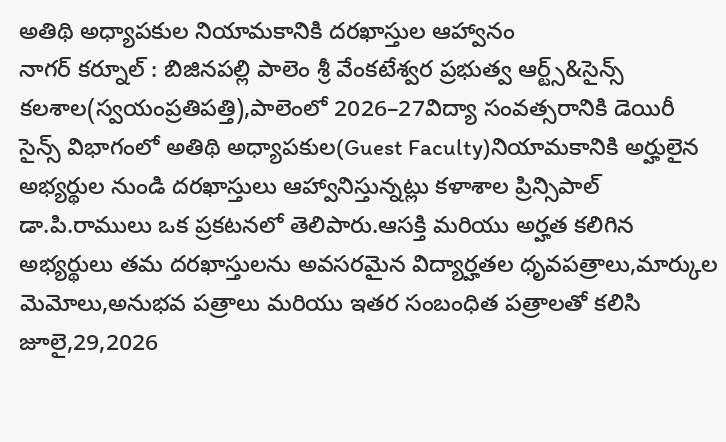అతిథి అధ్యాపకుల నియామకానికి దరఖాస్తుల ఆహ్వానం
నాగర్ కర్నూల్ : బిజినపల్లి పాలెం శ్రీ వేంకటేశ్వర ప్రభుత్వ ఆర్ట్స్&సైన్స్ కలశాల(స్వయంప్రతిపత్తి),పాలెంలో 2026–27విద్యా సంవత్సరానికి డెయిరీ సైన్స్ విభాగంలో అతిథి అధ్యాపకుల(Guest Faculty)నియామకానికి అర్హులైన అభ్యర్థుల నుండి దరఖాస్తులు ఆహ్వానిస్తున్నట్లు కళాశాల ప్రిన్సిపాల్ డా.పి.రాములు ఒక ప్రకటనలో తెలిపారు.ఆసక్తి మరియు అర్హత కలిగిన అభ్యర్థులు తమ దరఖాస్తులను అవసరమైన విద్యార్హతల ధృవపత్రాలు,మార్కుల మెమోలు,అనుభవ పత్రాలు మరియు ఇతర సంబంధిత పత్రాలతో కలిసి జూలై,29,2026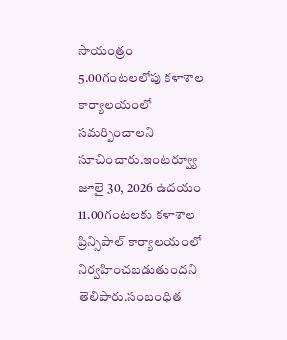సాయంత్రం 5.00గంటలలోపు కళాశాల కార్యాలయంలో సమర్పించాలని సూచించారు.ఇంటర్వ్యూ జూలై 30, 2026 ఉదయం 11.00గంటలకు కళాశాల ప్రిన్సిపాల్ కార్యాలయంలో నిర్వహించబడుతుందని తెలిపారు.సంబంధిత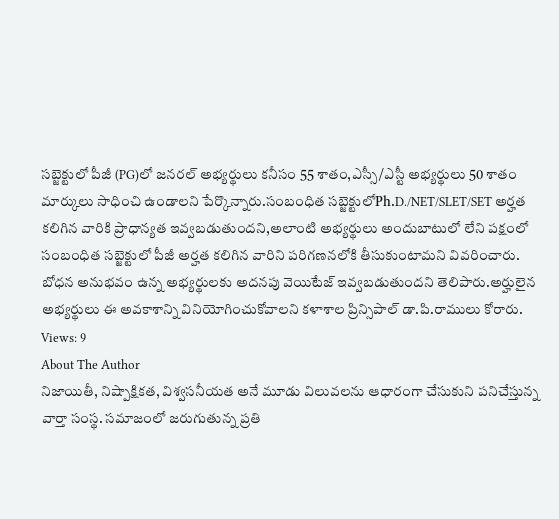సబ్జెక్టులో పీజీ (PG)లో జనరల్ అభ్యర్థులు కనీసం 55 శాతం,ఎస్సీ/ఎస్టీ అభ్యర్థులు 50 శాతం మార్కులు సాధించి ఉండాలని పేర్కొన్నారు.సంబంధిత సబ్జెక్టులోPh.D./NET/SLET/SET అర్హత కలిగిన వారికి ప్రాధాన్యత ఇవ్వబడుతుందని,అలాంటి అభ్యర్థులు అందుబాటులో లేని పక్షంలో సంబంధిత సబ్జెక్టులో పీజీ అర్హత కలిగిన వారిని పరిగణనలోకి తీసుకుంటామని వివరించారు. బోధన అనుభవం ఉన్న అభ్యర్థులకు అదనపు వెయిటేజ్ ఇవ్వబడుతుందని తెలిపారు.అర్హులైన అభ్యర్థులు ఈ అవకాశాన్ని వినియోగించుకోవాలని కళాశాల ప్రిన్సిపాల్ డా.పి.రాములు కోరారు.
Views: 9
About The Author
నిజాయితీ, నిష్పాక్షికత, విశ్వసనీయత అనే మూడు విలువలను ఆధారంగా చేసుకుని పనిచేస్తున్న వార్తా సంస్థ. సమాజంలో జరుగుతున్న ప్రతి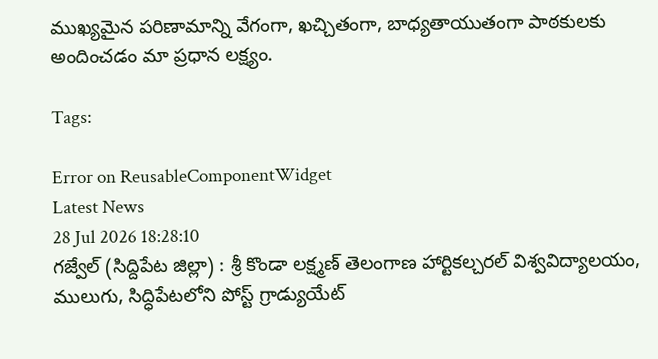ముఖ్యమైన పరిణామాన్ని వేగంగా, ఖచ్చితంగా, బాధ్యతాయుతంగా పాఠకులకు అందించడం మా ప్రధాన లక్ష్యం.

Tags:

Error on ReusableComponentWidget
Latest News
28 Jul 2026 18:28:10
గజ్వేల్ (సిద్దిపేట జిల్లా) : శ్రీ కొండా లక్ష్మణ్ తెలంగాణ హార్టికల్చరల్ విశ్వవిద్యాలయం, ములుగు, సిద్ధిపేటలోని పోస్ట్ గ్రాడ్యుయేట్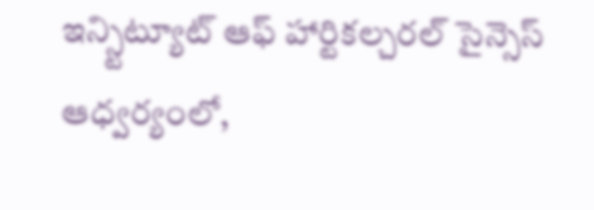ఇన్స్టిట్యూట్ ఆఫ్ హార్టికల్చరల్ సైన్సెస్ ఆధ్వర్యంలో,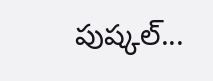పుష్కల్...